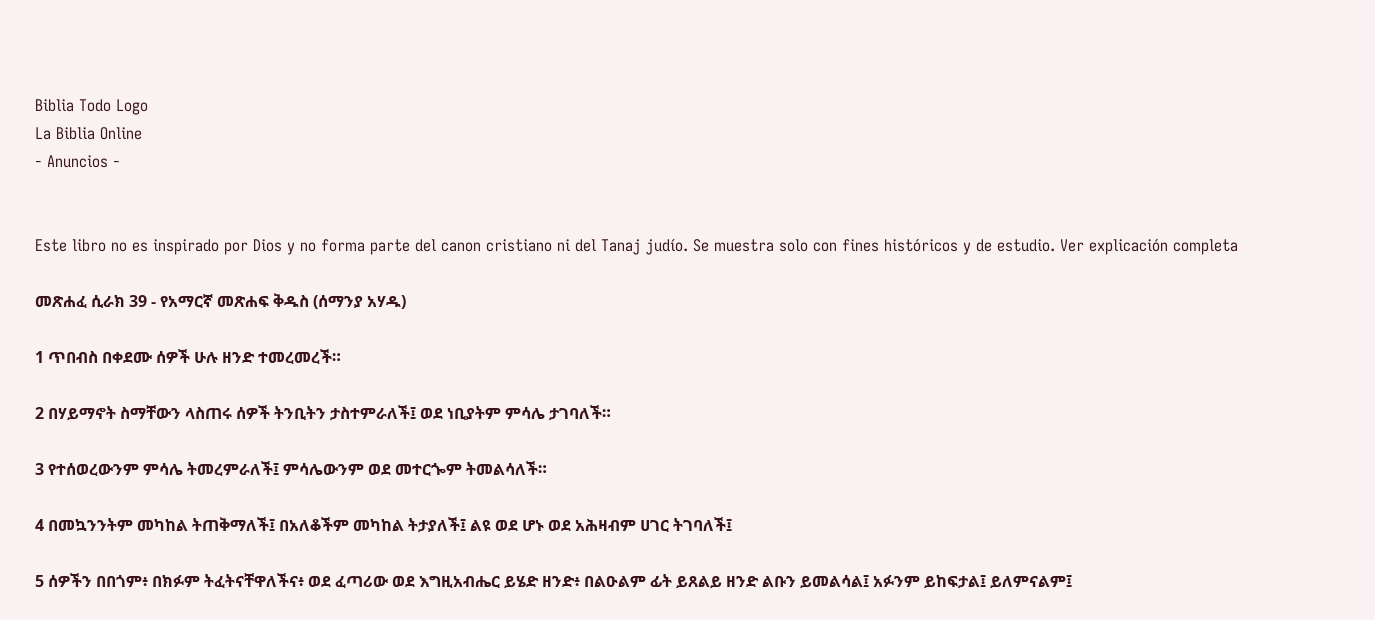Biblia Todo Logo
La Biblia Online
- Anuncios -


Este libro no es inspirado por Dios y no forma parte del canon cristiano ni del Tanaj judío. Se muestra solo con fines históricos y de estudio. Ver explicación completa

መጽሐፈ ሲራክ 39 - የአማርኛ መጽሐፍ ቅዱስ (ሰማንያ አሃዱ)

1 ጥበብስ በቀደሙ ሰዎች ሁሉ ዘንድ ተመረመረች።

2 በሃይማኖት ስማቸውን ላስጠሩ ሰዎች ትንቢትን ታስተምራለች፤ ወደ ነቢያትም ምሳሌ ታገባለች።

3 የተሰወረውንም ምሳሌ ትመረምራለች፤ ምሳሌውንም ወደ መተርጐም ትመልሳለች።

4 በመኳንንትም መካከል ትጠቅማለች፤ በአለቆችም መካከል ትታያለች፤ ልዩ ወደ ሆኑ ወደ አሕዛብም ሀገር ትገባለች፤

5 ሰዎችን በበጎም፥ በክፉም ትፈትናቸዋለችና፥ ወደ ፈጣሪው ወደ እግዚአብሔር ይሄድ ዘንድ፥ በልዑልም ፊት ይጸልይ ዘንድ ልቡን ይመልሳል፤ አፉንም ይከፍታል፤ ይለምናልም፤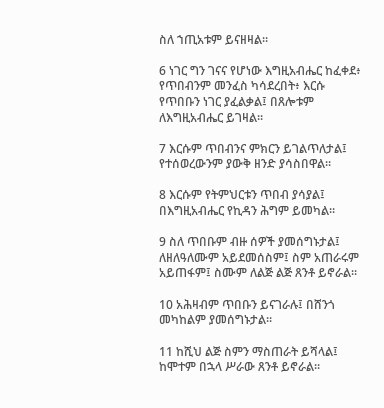ስለ ኀጢአቱም ይናዘዛል።

6 ነገር ግን ገናና የሆነው እግዚአብሔር ከፈቀደ፥ የጥበብንም መንፈስ ካሳደረበት፥ እርሱ የጥበቡን ነገር ያፈልቃል፤ በጸሎቱም ለእግዚአብሔር ይገዛል።

7 እርሱም ጥበብንና ምክርን ይገልጥለታል፤ የተሰወረውንም ያውቅ ዘንድ ያሳስበዋል።

8 እርሱም የትምህርቱን ጥበብ ያሳያል፤ በእግዚአብሔር የኪዳን ሕግም ይመካል።

9 ስለ ጥበቡም ብዙ ሰዎች ያመሰግኑታል፤ ለዘለዓለሙም አይደመሰስም፤ ስም አጠራሩም አይጠፋም፤ ስሙም ለልጅ ልጅ ጸንቶ ይኖራል።

10 አሕዛብም ጥበቡን ይናገራሉ፤ በሸንጎ መካከልም ያመሰግኑታል።

11 ከሺህ ልጅ ስምን ማስጠራት ይሻላል፤ ከሞተም በኋላ ሥራው ጸንቶ ይኖራል።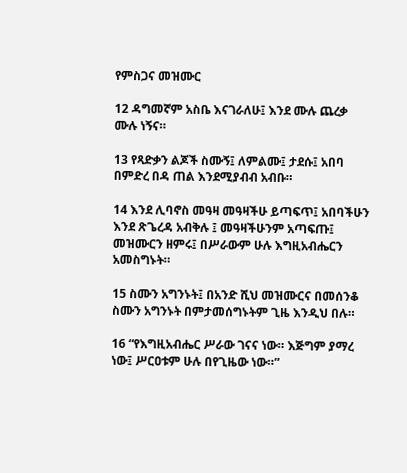የምስጋና መዝሙር

12 ዳግመኛም አስቤ እናገራለሁ፤ እንደ ሙሉ ጨረቃ ሙሉ ነኝና።

13 የጻድቃን ልጆች ስሙኝ፤ ለምልሙ፤ ታደሱ፤ አበባ በምድረ በዳ ጠል እንደሚያብብ አብቡ።

14 እንደ ሊባኖስ መዓዛ መዓዛችሁ ይጣፍጥ፤ አበባችሁን እንደ ጽጌረዳ አብቅሉ ፤ መዓዛችሁንም አጣፍጡ፤ መዝሙርን ዘምሩ፤ በሥራውም ሁሉ እግዚአብሔርን አመስግኑት።

15 ስሙን አግንኑት፤ በአንድ ሺህ መዝሙርና በመሰንቆ ስሙን አግንኑት በምታመሰግኑትም ጊዜ እንዲህ በሉ።

16 “የእግዚአብሔር ሥራው ገናና ነው። እጅግም ያማረ ነው፤ ሥርዐቱም ሁሉ በየጊዜው ነው።”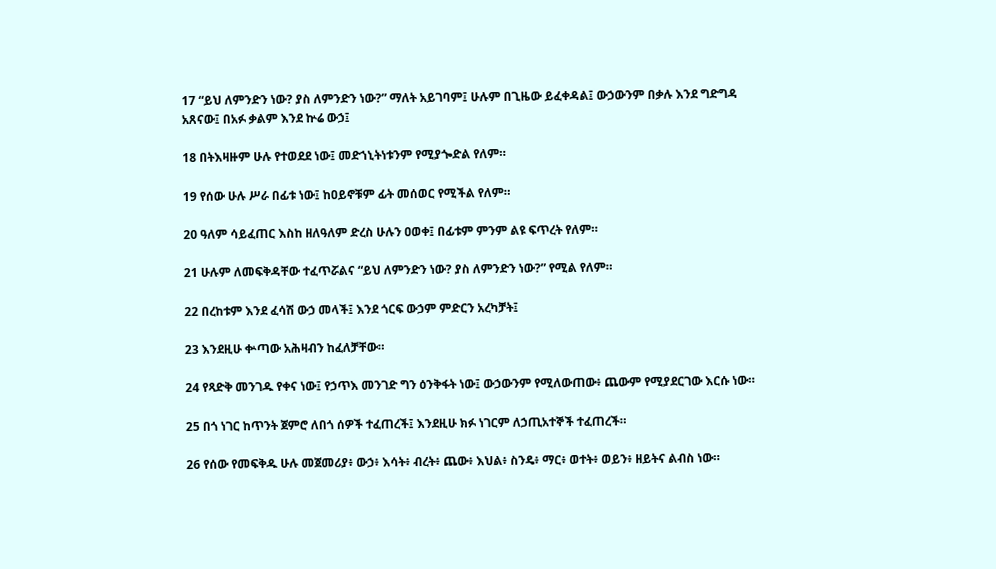17 “ይህ ለምንድን ነው? ያስ ለምንድን ነው?” ማለት አይገባም፤ ሁሉም በጊዜው ይፈቀዳል፤ ውኃውንም በቃሉ እንደ ግድግዳ አጸናው፤ በአፉ ቃልም እንደ ኵሬ ውኃ፤

18 በትእዛዙም ሁሉ የተወደደ ነው፤ መድኀኒትነቱንም የሚያጐድል የለም።

19 የሰው ሁሉ ሥራ በፊቱ ነው፤ ከዐይኖቹም ፊት መሰወር የሚችል የለም።

20 ዓለም ሳይፈጠር እስከ ዘለዓለም ድረስ ሁሉን ዐወቀ፤ በፊቱም ምንም ልዩ ፍጥረት የለም።

21 ሁሉም ለመፍቅዳቸው ተፈጥሯልና “ይህ ለምንድን ነው? ያስ ለምንድን ነው?” የሚል የለም።

22 በረከቱም እንደ ፈሳሽ ውኃ መላች፤ እንደ ጎርፍ ውኃም ምድርን አረካቻት፤

23 እንደዚሁ ቍጣው አሕዛብን ከፈለቻቸው።

24 የጻድቅ መንገዱ የቀና ነው፤ የኃጥእ መንገድ ግን ዕንቅፋት ነው፤ ውኃውንም የሚለውጠው፥ ጨውም የሚያደርገው እርሱ ነው።

25 በጎ ነገር ከጥንት ጀምሮ ለበጎ ሰዎች ተፈጠረች፤ እንደዚሁ ክፉ ነገርም ለኃጢአተኞች ተፈጠረች።

26 የሰው የመፍቅዱ ሁሉ መጀመሪያ፥ ውኃ፥ እሳት፥ ብረት፥ ጨው፥ እህል፥ ስንዴ፥ ማር፥ ወተት፥ ወይን፥ ዘይትና ልብስ ነው።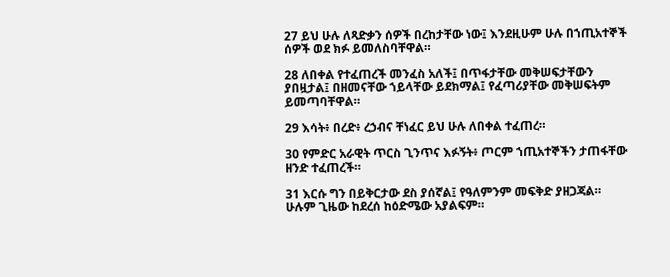27 ይህ ሁሉ ለጻድቃን ሰዎች በረከታቸው ነው፤ እንደዚሁም ሁሉ በኀጢአተኞች ሰዎች ወደ ክፉ ይመለስባቸዋል።

28 ለበቀል የተፈጠረች መንፈስ አለች፤ በጥፋታቸው መቅሠፍታቸውን ያበዟታል፤ በዘመናቸው ኀይላቸው ይደክማል፤ የፈጣሪያቸው መቅሠፍትም ይመጣባቸዋል።

29 እሳት፥ በረድ፥ ረኃብና ቸነፈር ይህ ሁሉ ለበቀል ተፈጠረ።

30 የምድር አራዊት ጥርስ ጊንጥና እፉኝት፥ ጦርም ኀጢአተኞችን ታጠፋቸው ዘንድ ተፈጠረች።

31 እርሱ ግን በይቅርታው ደስ ያሰኛል፤ የዓለምንም መፍቅድ ያዘጋጃል። ሁሉም ጊዜው ከደረሰ ከዕድሜው አያልፍም።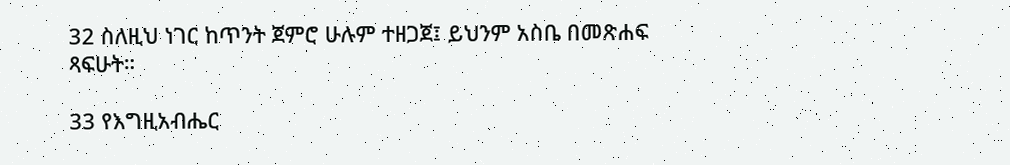32 ስለዚህ ነገር ከጥንት ጀምሮ ሁሉም ተዘጋጀ፤ ይህንም አስቤ በመጽሐፍ ጻፍሁት።

33 የእግዚአብሔር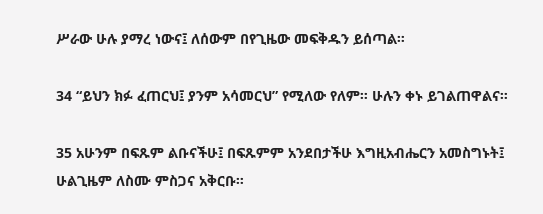ሥራው ሁሉ ያማረ ነውና፤ ለሰውም በየጊዜው መፍቅዱን ይሰጣል።

34 “ይህን ክፉ ፈጠርህ፤ ያንም አሳመርህ” የሚለው የለም። ሁሉን ቀኑ ይገልጠዋልና።

35 አሁንም በፍጹም ልቡናችሁ፤ በፍጹምም አንደበታችሁ እግዚአብሔርን አመስግኑት፤ ሁልጊዜም ለስሙ ምስጋና አቅርቡ።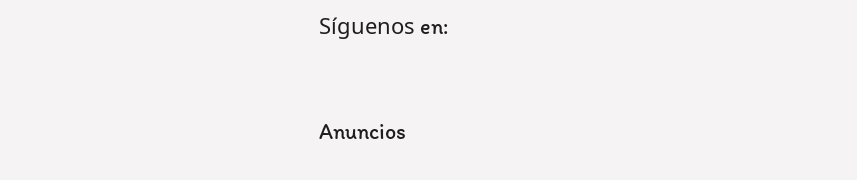Síguenos en:



Anuncios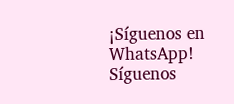¡Síguenos en WhatsApp! Síguenos